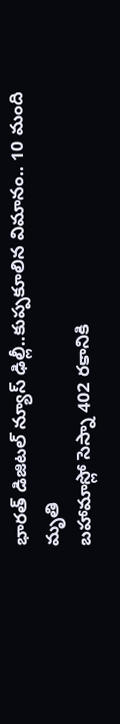భారత్ డిజిటల్ న్యూస్ ఢిల్లీ..కుప్పకూలిన విమానం.. 10 మంది మృతి
బహామాస్లో సెస్నా 402 రకానికి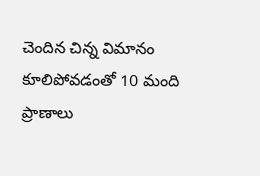చెందిన చిన్న విమానం కూలిపోవడంతో 10 మంది ప్రాణాలు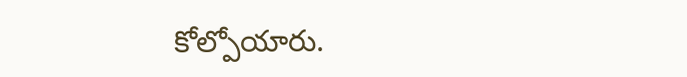కోల్పోయారు.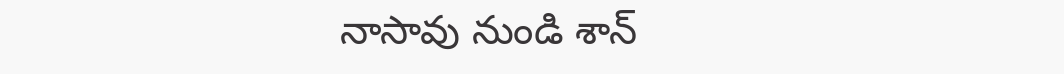నాసావు నుండి శాన్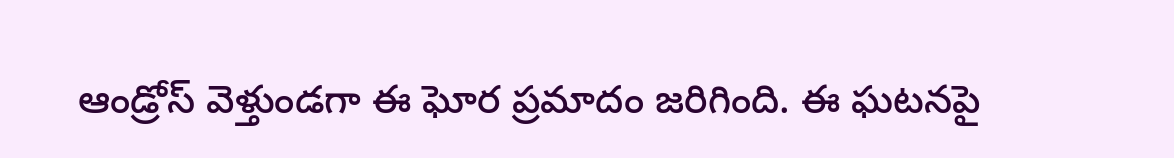ఆండ్రోస్ వెళ్తుండగా ఈ ఘోర ప్రమాదం జరిగింది. ఈ ఘటనపై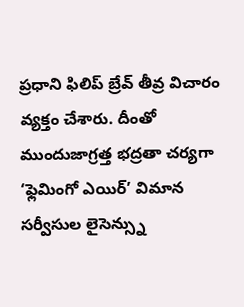ప్రధాని ఫిలిప్ బ్రేవ్ తీవ్ర విచారం వ్యక్తం చేశారు. దీంతో ముందుజాగ్రత్త భద్రతా చర్యగా ‘ఫ్లెమింగో ఎయిర్’ విమాన సర్వీసుల లైసెన్స్ను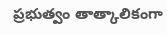ప్రభుత్వం తాత్కాలికంగా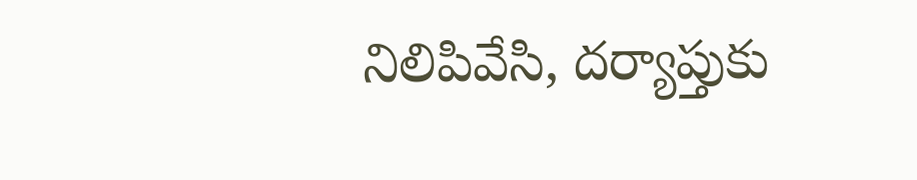నిలిపివేసి, దర్యాప్తుకు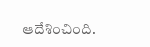ఆదేశించింది.